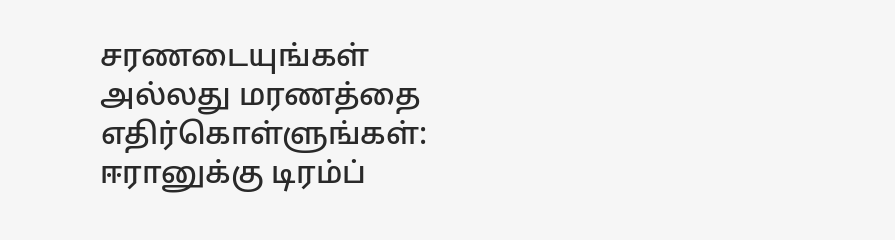சரணடையுங்கள் அல்லது மரணத்தை எதிர்கொள்ளுங்கள்: ஈரானுக்கு டிரம்ப்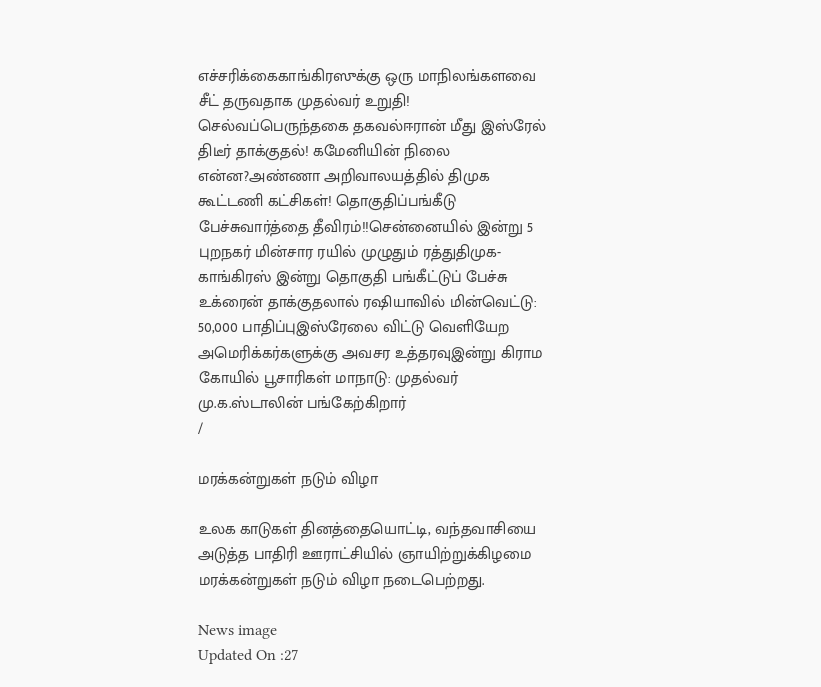எச்சரிக்கைகாங்கிரஸுக்கு ஒரு மாநிலங்களவை சீட் தருவதாக முதல்வர் உறுதி! செல்வப்பெருந்தகை தகவல்ஈரான் மீது இஸ்ரேல் திடீர் தாக்குதல்! கமேனியின் நிலை என்ன?அண்ணா அறிவாலயத்தில் திமுக கூட்டணி கட்சிகள்! தொகுதிப்பங்கீடு பேச்சுவார்த்தை தீவிரம்!!சென்னையில் இன்று 5 புறநகர் மின்சார ரயில் முழுதும் ரத்துதிமுக-காங்கிரஸ் இன்று தொகுதி பங்கீட்டுப் பேச்சு உக்ரைன் தாக்குதலால் ரஷியாவில் மின்வெட்டு: 50,000 பாதிப்புஇஸ்ரேலை விட்டு வெளியேற அமெரிக்கர்களுக்கு அவசர உத்தரவுஇன்று கிராம கோயில் பூசாரிகள் மாநாடு: முதல்வர் மு.க.ஸ்டாலின் பங்கேற்கிறார்
/

மரக்கன்றுகள் நடும் விழா

உலக காடுகள் தினத்தையொட்டி, வந்தவாசியை அடுத்த பாதிரி ஊராட்சியில் ஞாயிற்றுக்கிழமை மரக்கன்றுகள் நடும் விழா நடைபெற்றது.

News image
Updated On :27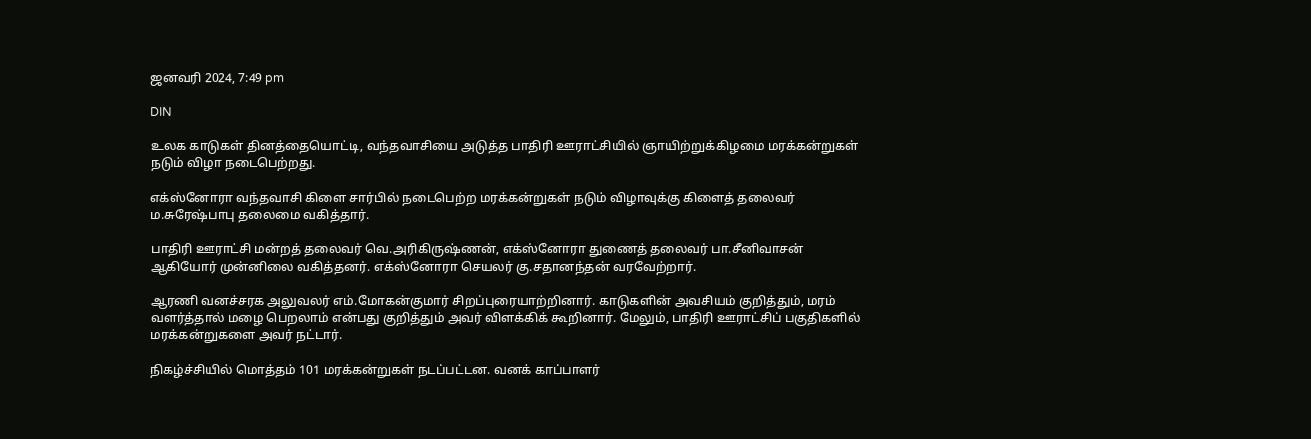ஜனவரி 2024, 7:49 pm

DIN

உலக காடுகள் தினத்தையொட்டி, வந்தவாசியை அடுத்த பாதிரி ஊராட்சியில் ஞாயிற்றுக்கிழமை மரக்கன்றுகள் நடும் விழா நடைபெற்றது.

எக்ஸ்னோரா வந்தவாசி கிளை சார்பில் நடைபெற்ற மரக்கன்றுகள் நடும் விழாவுக்கு கிளைத் தலைவர் ம.சுரேஷ்பாபு தலைமை வகித்தார்.

பாதிரி ஊராட்சி மன்றத் தலைவர் வெ.அரிகிருஷ்ணன், எக்ஸ்னோரா துணைத் தலைவர் பா.சீனிவாசன் ஆகியோர் முன்னிலை வகித்தனர். எக்ஸ்னோரா செயலர் கு.சதானந்தன் வரவேற்றார்.

ஆரணி வனச்சரக அலுவலர் எம்.மோகன்குமார் சிறப்புரையாற்றினார். காடுகளின் அவசியம் குறித்தும், மரம் வளர்த்தால் மழை பெறலாம் என்பது குறித்தும் அவர் விளக்கிக் கூறினார். மேலும், பாதிரி ஊராட்சிப் பகுதிகளில் மரக்கன்றுகளை அவர் நட்டார்.

நிகழ்ச்சியில் மொத்தம் 101 மரக்கன்றுகள் நடப்பட்டன. வனக் காப்பாளர்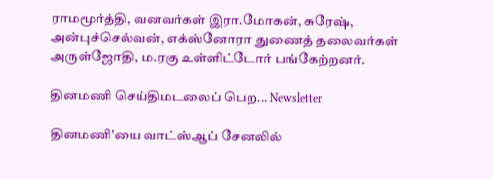ராமமூர்த்தி, வனவர்கள் இரா.மோகன், சுரேஷ், அன்புச்செல்வன், எக்ஸ்னோரா துணைத் தலைவர்கள் அருள்ஜோதி, ம.ரகு உள்ளிட்டோர் பங்கேற்றனர்.

தினமணி செய்திமடலைப் பெற... Newsletter

தினமணி'யை வாட்ஸ்ஆப் சேனலில்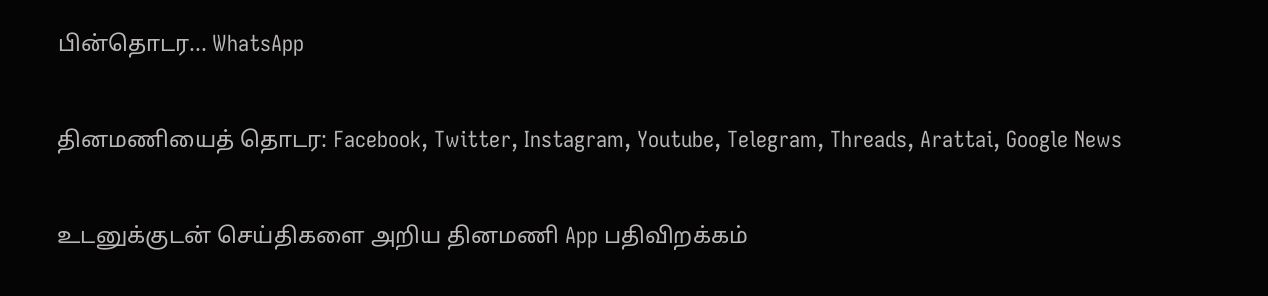பின்தொடர... WhatsApp

தினமணியைத் தொடர: Facebook, Twitter, Instagram, Youtube, Telegram, Threads, Arattai, Google News

உடனுக்குடன் செய்திகளை அறிய தினமணி App பதிவிறக்கம்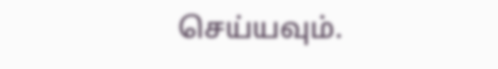செய்யவும்.